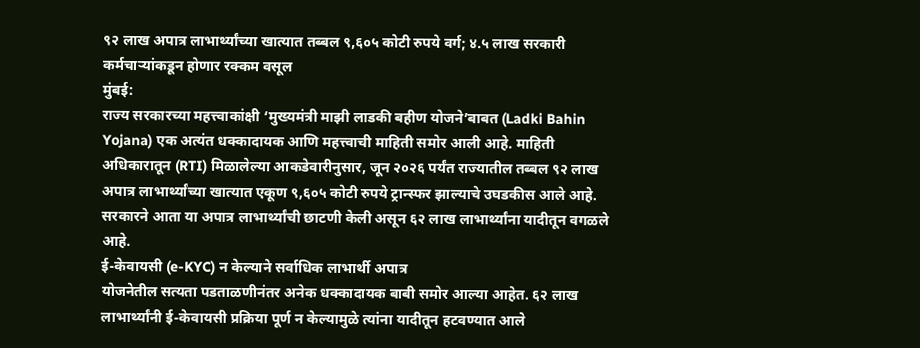९२ लाख अपात्र लाभार्थ्यांच्या खात्यात तब्बल ९,६०५ कोटी रुपये वर्ग; ४.५ लाख सरकारी कर्मचाऱ्यांकडून होणार रक्कम वसूल
मुंबई:
राज्य सरकारच्या महत्त्वाकांक्षी ‘मुख्यमंत्री माझी लाडकी बहीण योजने’बाबत (Ladki Bahin Yojana) एक अत्यंत धक्कादायक आणि महत्त्वाची माहिती समोर आली आहे. माहिती अधिकारातून (RTI) मिळालेल्या आकडेवारीनुसार, जून २०२६ पर्यंत राज्यातील तब्बल ९२ लाख अपात्र लाभार्थ्यांच्या खात्यात एकूण ९,६०५ कोटी रुपये ट्रान्स्फर झाल्याचे उघडकीस आले आहे. सरकारने आता या अपात्र लाभार्थ्यांची छाटणी केली असून ६२ लाख लाभार्थ्यांना यादीतून वगळले आहे.
ई-केवायसी (e-KYC) न केल्याने सर्वाधिक लाभार्थी अपात्र
योजनेतील सत्यता पडताळणीनंतर अनेक धक्कादायक बाबी समोर आल्या आहेत. ६२ लाख लाभार्थ्यांनी ई-केवायसी प्रक्रिया पूर्ण न केल्यामुळे त्यांना यादीतून हटवण्यात आले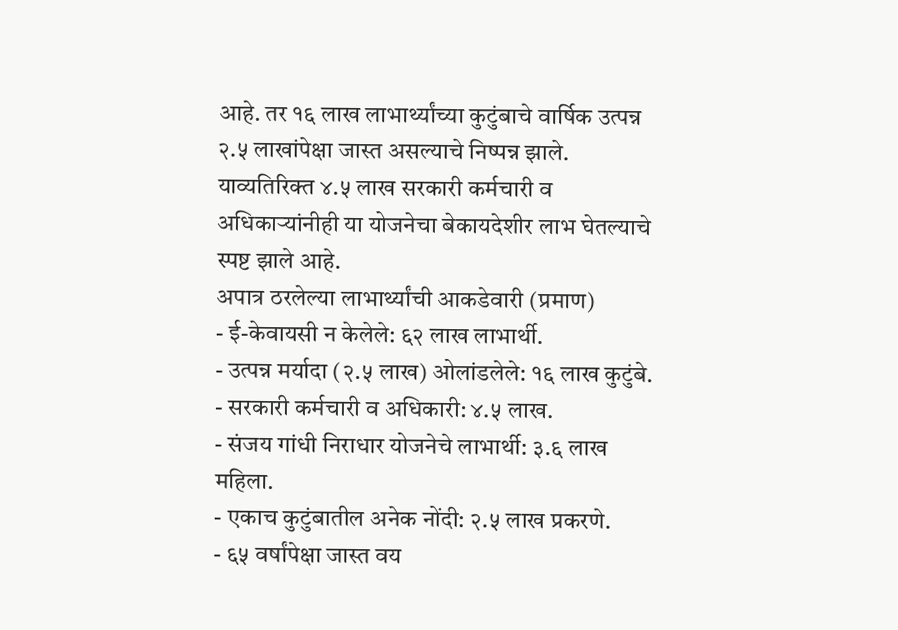आहे. तर १६ लाख लाभार्थ्यांच्या कुटुंबाचे वार्षिक उत्पन्न २.५ लाखांपेक्षा जास्त असल्याचे निष्पन्न झाले. याव्यतिरिक्त ४.५ लाख सरकारी कर्मचारी व अधिकाऱ्यांनीही या योजनेचा बेकायदेशीर लाभ घेतल्याचे स्पष्ट झाले आहे.
अपात्र ठरलेल्या लाभार्थ्यांची आकडेवारी (प्रमाण)
- ई-केवायसी न केलेले: ६२ लाख लाभार्थी.
- उत्पन्न मर्यादा (२.५ लाख) ओलांडलेले: १६ लाख कुटुंबे.
- सरकारी कर्मचारी व अधिकारी: ४.५ लाख.
- संजय गांधी निराधार योजनेचे लाभार्थी: ३.६ लाख महिला.
- एकाच कुटुंबातील अनेक नोंदी: २.५ लाख प्रकरणे.
- ६५ वर्षांपेक्षा जास्त वय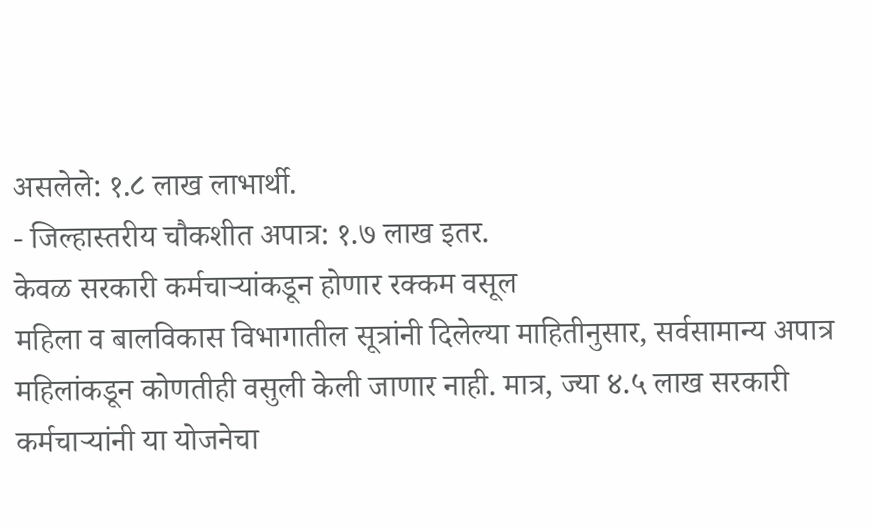असलेले: १.८ लाख लाभार्थी.
- जिल्हास्तरीय चौकशीत अपात्र: १.७ लाख इतर.
केवळ सरकारी कर्मचाऱ्यांकडून होणार रक्कम वसूल
महिला व बालविकास विभागातील सूत्रांनी दिलेल्या माहितीनुसार, सर्वसामान्य अपात्र महिलांकडून कोणतीही वसुली केली जाणार नाही. मात्र, ज्या ४.५ लाख सरकारी कर्मचाऱ्यांनी या योजनेचा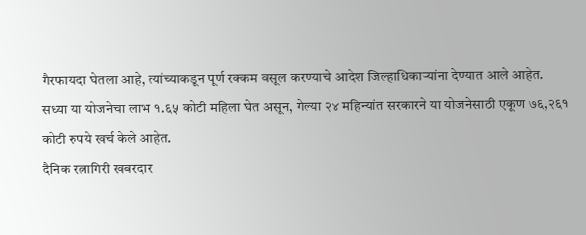गैरफायदा घेतला आहे, त्यांच्याकडून पूर्ण रक्कम वसूल करण्याचे आदेश जिल्हाधिकाऱ्यांना देण्यात आले आहेत.
सध्या या योजनेचा लाभ १.६५ कोटी महिला घेत असून, गेल्या २४ महिन्यांत सरकारने या योजनेसाठी एकूण ७६,२६१ कोटी रुपये खर्च केले आहेत.
दैनिक रत्नागिरी खबरदार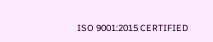ISO 9001:2015 CERTIFIED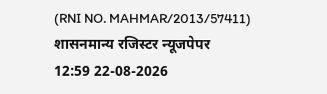(RNI NO. MAHMAR/2013/57411)
शासनमान्य रजिस्टर न्यूजपेपर
12:59 22-08-2026